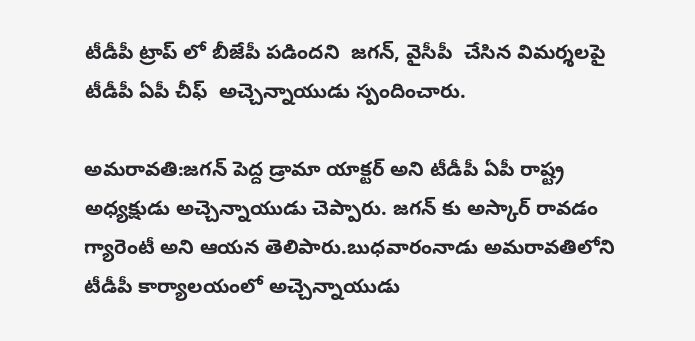టీడీపీ ట్రాప్ లో బీజేపీ పడిందని  జగన్, వైసీపీ  చేసిన విమర్శలపై  టీడీపీ ఏపీ చీఫ్  అచ్చెన్నాయుడు స్పందించారు.

అమరావతి:జగన్ పెద్ద డ్రామా యాక్టర్ అని టీడీపీ ఏపీ రాష్ట్ర అధ్యక్షుడు అచ్చెన్నాయుడు చెప్పారు. జగన్ కు అస్కార్ రావడం గ్యారెంటీ అని ఆయన తెలిపారు.బుధవారంనాడు అమరావతిలోని టీడీపీ కార్యాలయంలో అచ్చెన్నాయుడు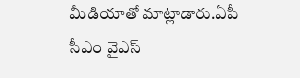మీడియాతో మాట్లాడారు.ఏపీ సీఎం వైఎస్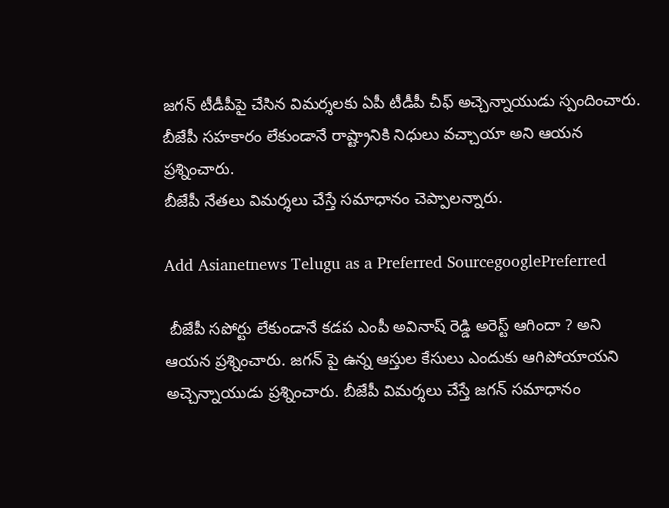జగన్ టీడీపీపై చేసిన విమర్శలకు ఏపీ టీడీపీ చీఫ్ అచ్చెన్నాయుడు స్పందించారు. బీజేపీ సహకారం లేకుండానే రాష్ట్రానికి నిధులు వచ్చాయా అని ఆయన ప్రశ్నించారు.
బీజేపీ నేతలు విమర్శలు చేస్తే సమాధానం చెప్పాలన్నారు.

Add Asianetnews Telugu as a Preferred SourcegooglePreferred

 బీజేపీ సపోర్టు లేకుండానే కడప ఎంపీ అవినాష్ రెడ్డి అరెస్ట్ ఆగిందా ? అని ఆయన ప్రశ్నించారు. జగన్ పై ఉన్న ఆస్తుల కేసులు ఎందుకు ఆగిపోయాయని అచ్చెన్నాయుడు ప్రశ్నించారు. బీజేపీ విమర్శలు చేస్తే జగన్ సమాధానం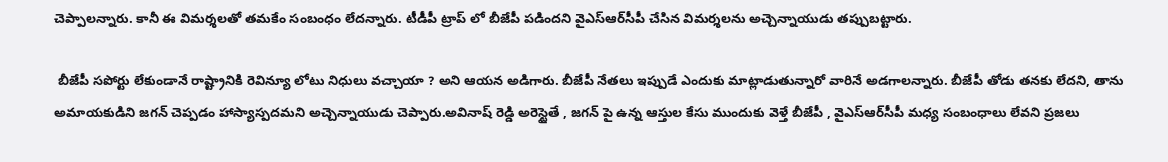చెప్పాలన్నారు. కానీ ఈ విమర్శలతో తమకేం సంబంధం లేదన్నారు. టీడీపీ ట్రాప్ లో బీజేపీ పడిందని వైఎస్ఆర్‌సీపీ చేసిన విమర్శలను అచ్చెన్నాయుడు తప్పుబట్టారు.

 బీజేపీ సపోర్టు లేకుండానే రాష్ట్రానికి రెవిన్యూ లోటు నిధులు వచ్చాయా ? అని ఆయన అడిగారు. బీజేపీ నేతలు ఇప్పుడే ఎందుకు మాట్లాడుతున్నారో వారినే అడగాలన్నారు. బీజేపీ తోడు తనకు లేదని, తాను అమాయకుడిని జగన్ చెప్పడం హాస్యాస్పదమని అచ్చెన్నాయుడు చెప్పారు.అవినాష్ రెడ్డి అరెస్టైతే , జగన్ పై ఉన్న ఆస్తుల కేసు ముందుకు వెళ్తే బీజేపీ , వైఎస్ఆర్‌సీపీ మధ్య సంబంధాలు లేవని ప్రజలు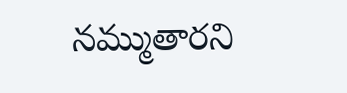నమ్ముతారని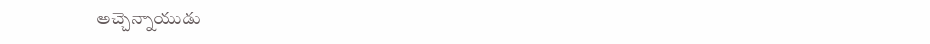అచ్చెన్నాయుడు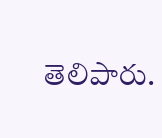తెలిపారు.